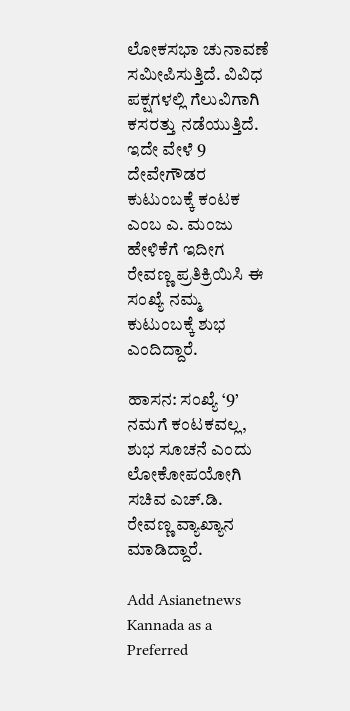ಲೋಕಸಭಾ ಚುನಾವಣೆ ಸಮೀಪಿಸುತ್ತಿದೆ. ವಿವಿಧ ಪಕ್ಷಗಳಲ್ಲಿ ಗೆಲುವಿಗಾಗಿ ಕಸರತ್ತು ನಡೆಯುತ್ತಿದೆ. ಇದೇ ವೇಳೆ 9 ದೇವೇಗೌಡರ ಕುಟುಂಬಕ್ಕೆ ಕಂಟಕ ಎಂಬ ಎ. ಮಂಜು ಹೇಳಿಕೆಗೆ ಇದೀಗ ರೇವಣ್ಣ ಪ್ರತಿಕ್ರಿಯಿಸಿ ಈ ಸಂಖ್ಯೆ ನಮ್ಮ ಕುಟುಂಬಕ್ಕೆ ಶುಭ ಎಂದಿದ್ದಾರೆ.

ಹಾಸನ: ಸಂಖ್ಯೆ ‘9’ ನಮಗೆ ಕಂಟಕವಲ್ಲ, ಶುಭ ಸೂಚನೆ ಎಂದು ಲೋಕೋಪಯೋಗಿ ಸಚಿವ ಎಚ್‌.ಡಿ. ರೇವಣ್ಣ ವ್ಯಾಖ್ಯಾನ ಮಾಡಿದ್ದಾರೆ.

Add Asianetnews Kannada as a Preferred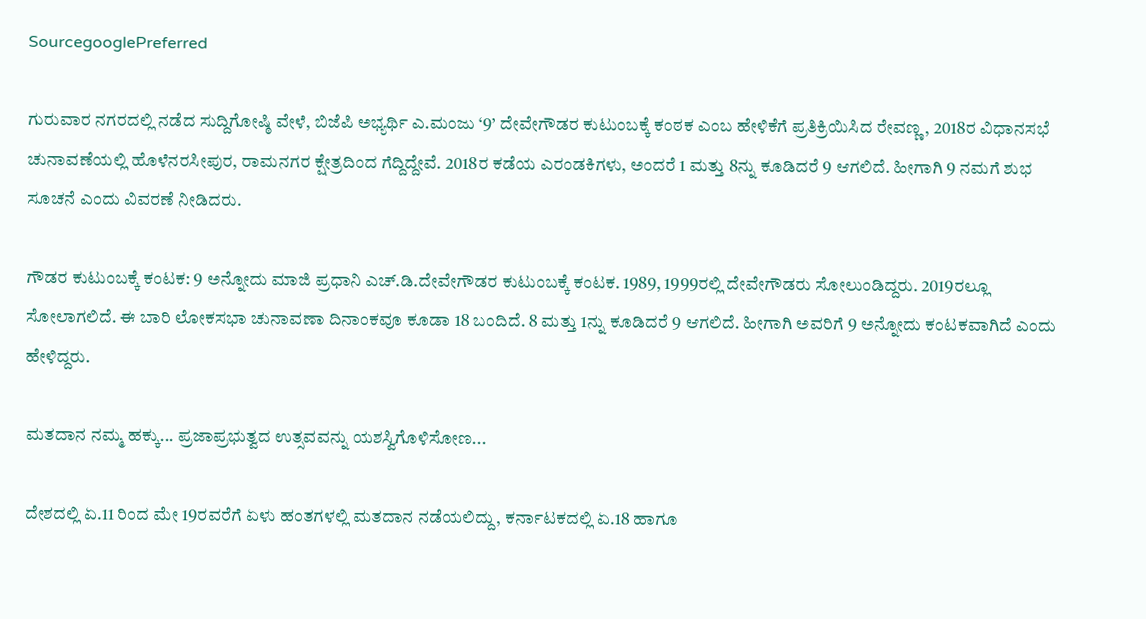SourcegooglePreferred

ಗುರುವಾರ ನಗರದಲ್ಲಿ ನಡೆದ ಸುದ್ದಿಗೋಷ್ಠಿ ವೇಳೆ, ಬಿಜೆಪಿ ಅಭ್ಯರ್ಥಿ ಎ.ಮಂಜು ‘9’ ದೇವೇಗೌಡರ ಕುಟುಂಬಕ್ಕೆ ಕಂಠಕ ಎಂಬ ಹೇಳಿಕೆಗೆ ಪ್ರತಿಕ್ರಿಯಿಸಿದ ರೇವಣ್ಣ, 2018ರ ವಿಧಾನಸಭೆ ಚುನಾವಣೆಯಲ್ಲಿ ಹೊಳೆನರಸೀಪುರ, ರಾಮನಗರ ಕ್ಷೇತ್ರದಿಂದ ಗೆದ್ದಿದ್ದೇವೆ. 2018ರ ಕಡೆಯ ಎರಂಡಕಿಗಳು, ಅಂದರೆ 1 ಮತ್ತು 8ನ್ನು ಕೂಡಿದರೆ 9 ಆಗಲಿದೆ. ಹೀಗಾಗಿ 9 ನಮಗೆ ಶುಭ ಸೂಚನೆ ಎಂದು ವಿವರಣೆ ನೀಡಿದರು.

ಗೌಡರ ಕುಟುಂಬಕ್ಕೆ ಕಂಟಕ: 9 ಅನ್ನೋದು ಮಾಜಿ ಪ್ರಧಾನಿ ಎಚ್‌.ಡಿ.ದೇವೇಗೌಡರ ಕುಟುಂಬಕ್ಕೆ ಕಂಟಕ. 1989, 1999ರಲ್ಲಿ ದೇವೇಗೌಡರು ಸೋಲುಂಡಿದ್ದರು. 2019ರಲ್ಲೂ ಸೋಲಾಗಲಿದೆ. ಈ ಬಾರಿ ಲೋಕಸಭಾ ಚುನಾವಣಾ ದಿನಾಂಕವೂ ಕೂಡಾ 18 ಬಂದಿದೆ. 8 ಮತ್ತು 1ನ್ನು ಕೂಡಿದರೆ 9 ಆಗಲಿದೆ. ಹೀಗಾಗಿ ಅವರಿಗೆ 9 ಅನ್ನೋದು ಕಂಟಕವಾಗಿದೆ ಎಂದು ಹೇಳಿದ್ದರು.

ಮತದಾನ ನಮ್ಮ ಹಕ್ಕು... ಪ್ರಜಾಪ್ರಭುತ್ವದ ಉತ್ಸವವನ್ನು ಯಶಸ್ವಿಗೊಳಿಸೋಣ...

ದೇಶದಲ್ಲಿ ಏ.11 ರಿಂದ ಮೇ 19ರವರೆಗೆ ಏಳು ಹಂತಗಳಲ್ಲಿ ಮತದಾನ ನಡೆಯಲಿದ್ದು, ಕರ್ನಾಟಕದಲ್ಲಿ ಏ.18 ಹಾಗೂ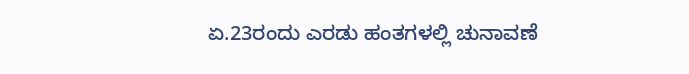ಏ.23ರಂದು ಎರಡು ಹಂತಗಳಲ್ಲಿ ಚುನಾವಣೆ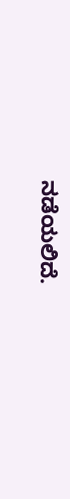ನಡೆಯಲಿದೆ.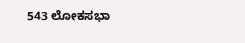543 ಲೋಕಸಭಾ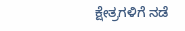ಕ್ಷೇತ್ರಗಳಿಗೆ ನಡೆ